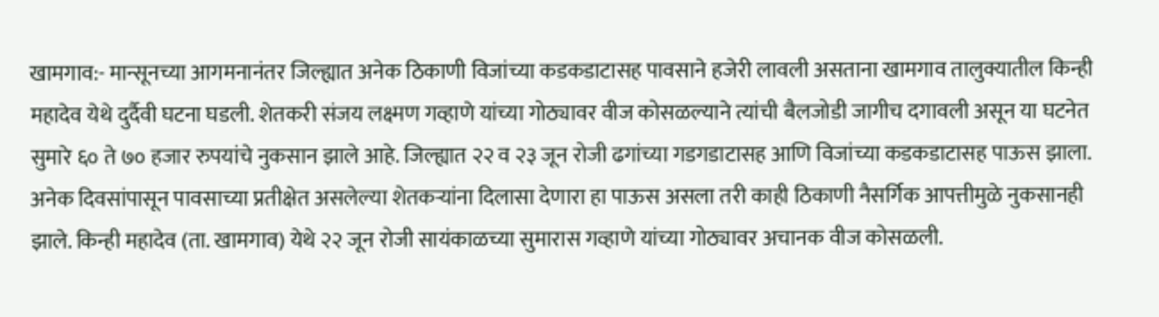खामगाव:- मान्सूनच्या आगमनानंतर जिल्ह्यात अनेक ठिकाणी विजांच्या कडकडाटासह पावसाने हजेरी लावली असताना खामगाव तालुक्यातील किन्ही महादेव येथे दुर्दैवी घटना घडली. शेतकरी संजय लक्ष्मण गव्हाणे यांच्या गोठ्यावर वीज कोसळल्याने त्यांची बैलजोडी जागीच दगावली असून या घटनेत सुमारे ६० ते ७० हजार रुपयांचे नुकसान झाले आहे. जिल्ह्यात २२ व २३ जून रोजी ढगांच्या गडगडाटासह आणि विजांच्या कडकडाटासह पाऊस झाला. अनेक दिवसांपासून पावसाच्या प्रतीक्षेत असलेल्या शेतकऱ्यांना दिलासा देणारा हा पाऊस असला तरी काही ठिकाणी नैसर्गिक आपत्तीमुळे नुकसानही झाले. किन्ही महादेव (ता. खामगाव) येथे २२ जून रोजी सायंकाळच्या सुमारास गव्हाणे यांच्या गोठ्यावर अचानक वीज कोसळली.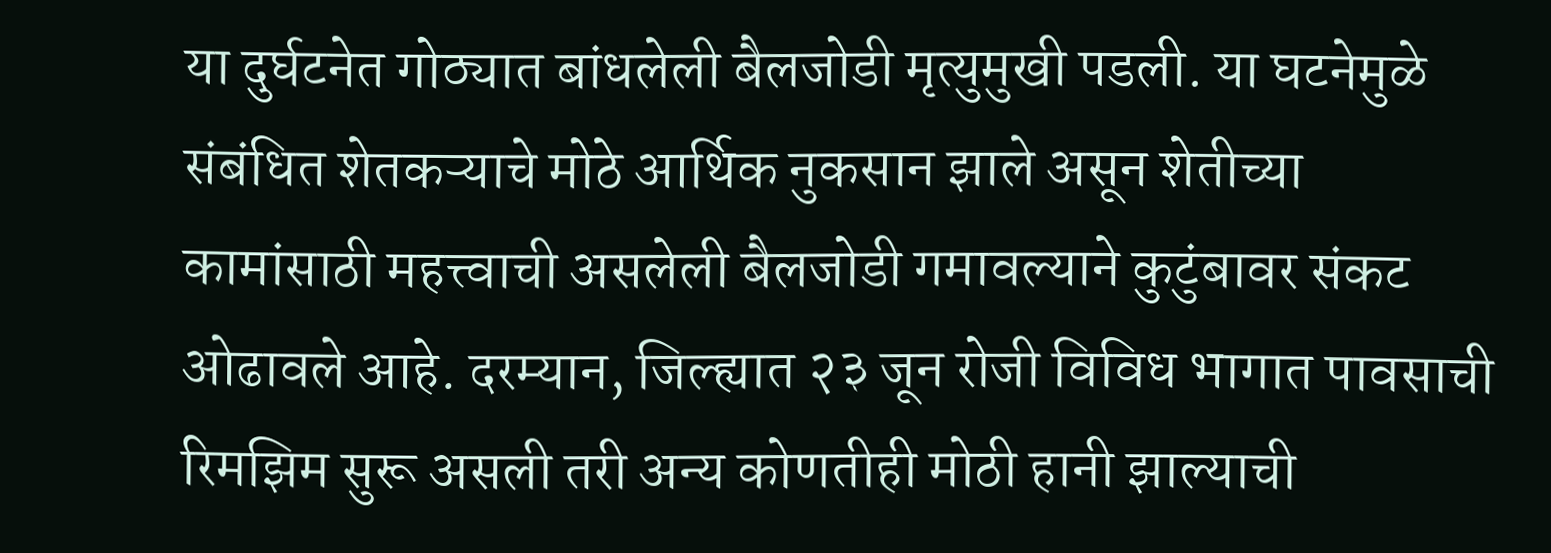या दुर्घटनेत गोठ्यात बांधलेली बैलजोडी मृत्युमुखी पडली. या घटनेमुळे संबंधित शेतकऱ्याचे मोठे आर्थिक नुकसान झाले असून शेतीच्या कामांसाठी महत्त्वाची असलेली बैलजोडी गमावल्याने कुटुंबावर संकट ओढावले आहे. दरम्यान, जिल्ह्यात २३ जून रोजी विविध भागात पावसाची रिमझिम सुरू असली तरी अन्य कोणतीही मोठी हानी झाल्याची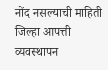नोंद नसल्याची माहिती जिल्हा आपत्ती व्यवस्थापन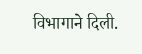विभागाने दिली.